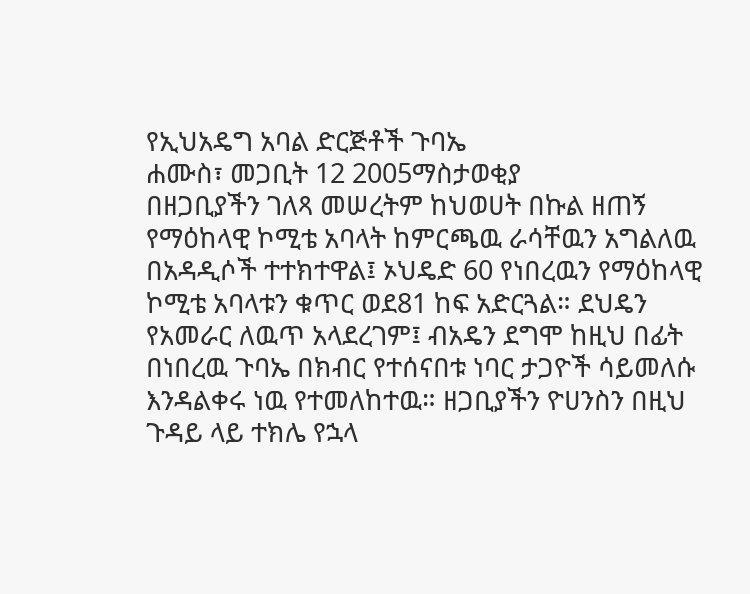የኢህአዴግ አባል ድርጅቶች ጉባኤ
ሐሙስ፣ መጋቢት 12 2005ማስታወቂያ
በዘጋቢያችን ገለጻ መሠረትም ከህወሀት በኩል ዘጠኝ የማዕከላዊ ኮሚቴ አባላት ከምርጫዉ ራሳቸዉን አግልለዉ በአዳዲሶች ተተክተዋል፤ ኦህዴድ 60 የነበረዉን የማዕከላዊ ኮሚቴ አባላቱን ቁጥር ወደ81 ከፍ አድርጓል። ደህዴን የአመራር ለዉጥ አላደረገም፤ ብአዴን ደግሞ ከዚህ በፊት በነበረዉ ጉባኤ በክብር የተሰናበቱ ነባር ታጋዮች ሳይመለሱ እንዳልቀሩ ነዉ የተመለከተዉ። ዘጋቢያችን ዮሀንስን በዚህ ጉዳይ ላይ ተክሌ የኋላ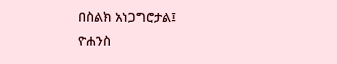በስልክ አነጋግሮታል፤
ዮሐንስ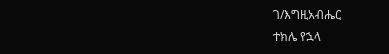ገ/እግዚአብሔር
ተክሌ የኋላ